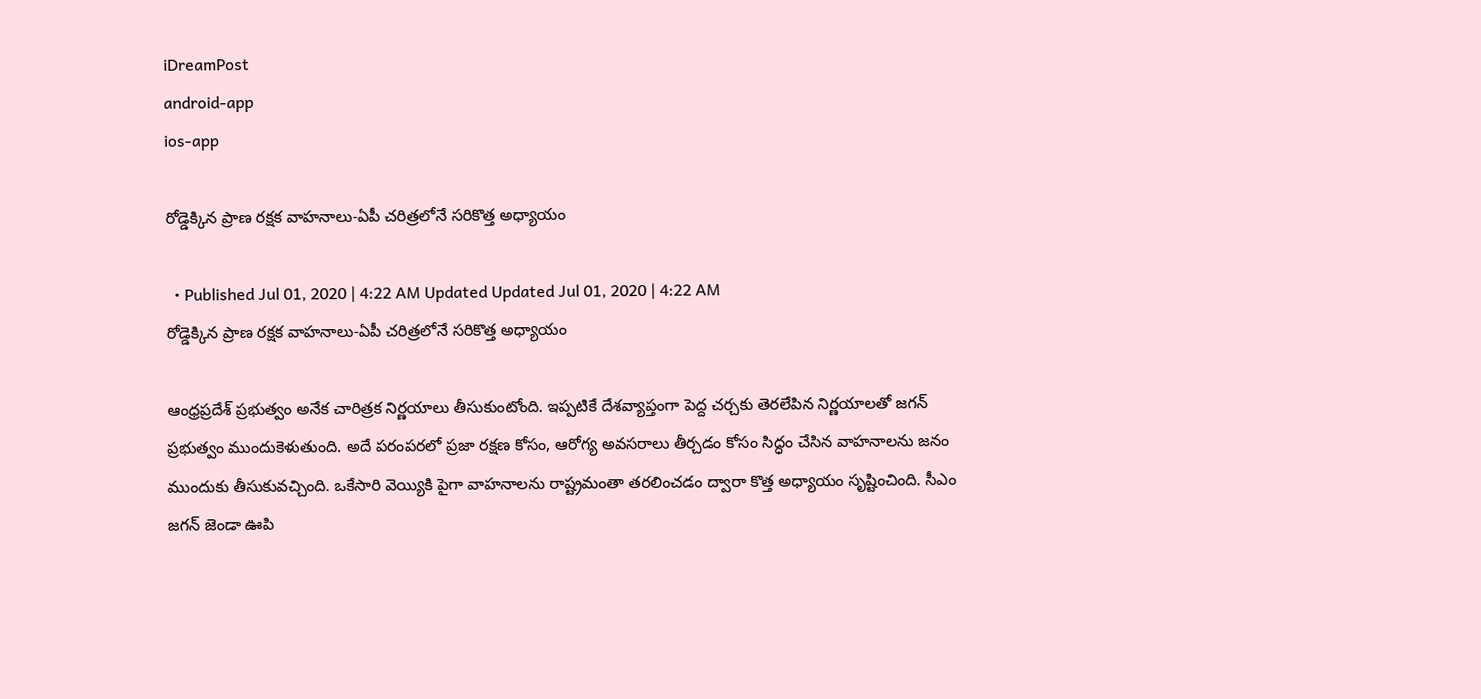iDreamPost
android-app
ios-app

రోడ్డెక్కిన ప్రాణ రక్షక వాహనాలు-ఏపీ చరిత్రలోనే సరికొత్త అధ్యాయం

  • Published Jul 01, 2020 | 4:22 AM Updated Updated Jul 01, 2020 | 4:22 AM
రోడ్డెక్కిన ప్రాణ రక్షక వాహనాలు-ఏపీ చరిత్రలోనే సరికొత్త అధ్యాయం

ఆంధ్రప్రదేశ్ ప్రభుత్వం అనేక చారిత్రక నిర్ణయాలు తీసుకుంటోంది. ఇప్పటికే దేశవ్యాప్తంగా పెద్ద చర్చకు తెరలేపిన నిర్ణయాలతో జగన్ ప్రభుత్వం ముందుకెళుతుంది. అదే పరంపరలో ప్రజా రక్షణ కోసం, ఆరోగ్య అవసరాలు తీర్చడం కోసం సిద్ధం చేసిన వాహనాలను జనం ముందుకు తీసుకువచ్చింది. ఒకేసారి వెయ్యికి పైగా వాహనాలను రాష్ట్రమంతా తరలించడం ద్వారా కొత్త అధ్యాయం సృష్టించింది. సీఎం జగన్ జెండా ఊపి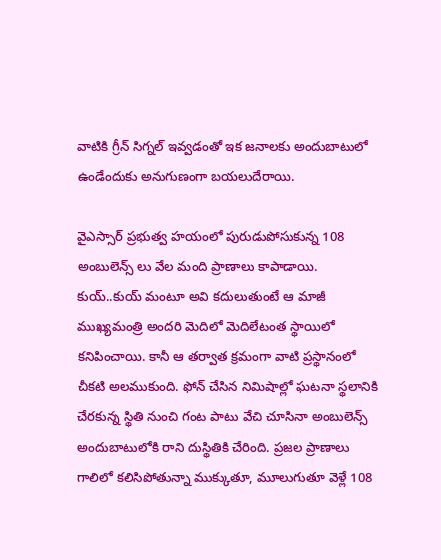వాటికి గ్రీన్ సిగ్నల్ ఇవ్వడంతో ఇక జనాలకు అందుబాటులో ఉండేందుకు అనుగుణంగా బయలుదేరాయి.

వైఎస్సార్ ప్రభుత్వ హయంలో పురుడుపోసుకున్న 108 అంబులెన్స్ లు వేల మంది ప్రాణాలు కాపాడాయి. కుయ్..కుయ్ మంటూ అవి కదులుతుంటే ఆ మాజీ ముఖ్యమంత్రి అందరి మెదిలో మెదిలేటంత స్థాయిలో కనిపించాయి. కానీ ఆ తర్వాత క్రమంగా వాటి ప్రస్థానంలో చీకటి అలముకుంది. ఫోన్ చేసిన నిమిషాల్లో ఘటనా స్థలానికి చేరకున్న స్థితి నుంచి గంట పాటు వేచి చూసినా అంబులెన్స్ అందుబాటులోకి రాని దుస్థితికి చేరింది. ప్రజల ప్రాణాలు గాలిలో కలిసిపోతున్నా ముక్కుతూ, మూలుగుతూ వెళ్లే 108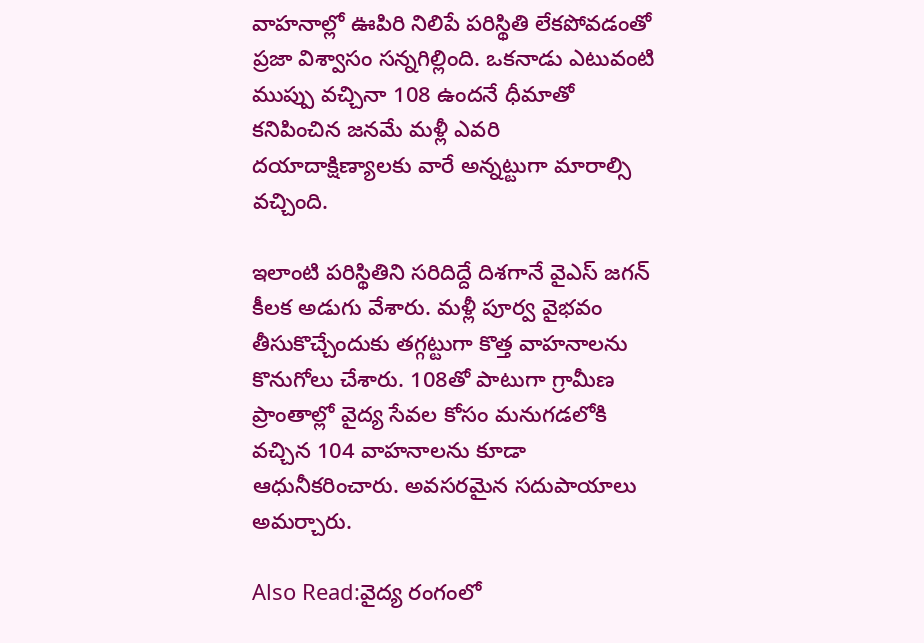వాహనాల్లో ఊపిరి నిలిపే పరిస్థితి లేకపోవడంతో ప్రజా విశ్వాసం సన్నగిల్లింది. ఒకనాడు ఎటువంటి ముప్పు వచ్చినా 108 ఉందనే ధీమాతో కనిపించిన జనమే మళ్లీ ఎవరి దయాదాక్షిణ్యాలకు వారే అన్నట్టుగా మారాల్సి వచ్చింది.

ఇలాంటి పరిస్థితిని సరిదిద్దే దిశగానే వైఎస్ జగన్ కీలక అడుగు వేశారు. మళ్లీ పూర్వ వైభవం తీసుకొచ్చేందుకు తగ్గట్టుగా కొత్త వాహనాలను కొనుగోలు చేశారు. 108తో పాటుగా గ్రామీణ ప్రాంతాల్లో వైద్య సేవల కోసం మనుగడలోకి వచ్చిన 104 వాహనాలను కూడా ఆధునీకరించారు. అవసరమైన సదుపాయాలు అమర్చారు.

Also Read:వైద్య రంగంలో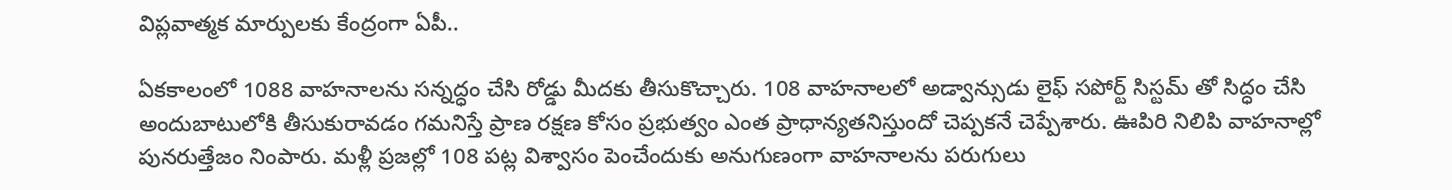విప్లవాత్మక మార్పులకు కేంద్రంగా ఏపీ..

ఏకకాలంలో 1088 వాహనాలను సన్నద్ధం చేసి రోడ్డు మీదకు తీసుకొచ్చారు. 108 వాహనాలలో అడ్వాన్సుడు లైఫ్ సపోర్ట్ సిస్టమ్ తో సిద్ధం చేసి అందుబాటులోకి తీసుకురావడం గమనిస్తే ప్రాణ రక్షణ కోసం ప్రభుత్వం ఎంత ప్రాధాన్యతనిస్తుందో చెప్పకనే చెప్పేశారు. ఊపిరి నిలిపి వాహనాల్లో పునరుత్తేజం నింపారు. మళ్లీ ప్రజల్లో 108 పట్ల విశ్వాసం పెంచేందుకు అనుగుణంగా వాహనాలను పరుగులు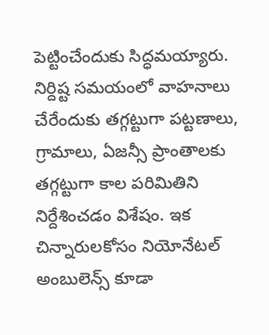పెట్టించేందుకు సిద్ధమయ్యారు. నిర్దిష్ట సమయంలో వాహనాలు చేరేందుకు తగ్గట్టుగా పట్టణాలు, గ్రామాలు, ఏజన్సీ ప్రాంతాలకు తగ్గట్టుగా కాల పరిమితిని నిర్దేశించడం విశేషం. ఇక చిన్నారులకోసం నియోనేటల్ అంబులెన్స్ కూడా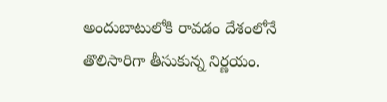అందుబాటులోకి రావడం దేశంలోనే తొలిసారిగా తీసుకున్న నిర్ణయం.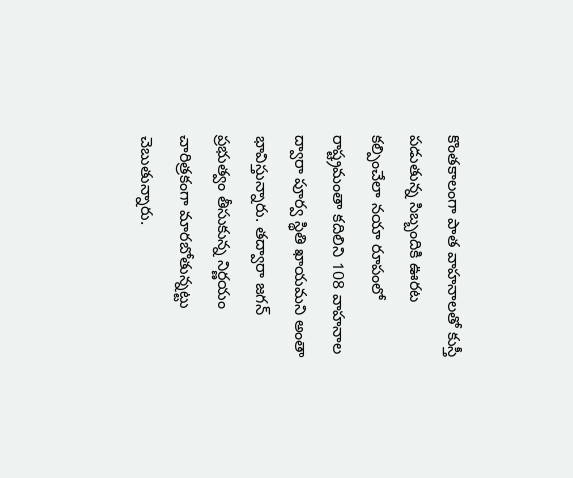కొంతకాలంగా పాత వాహనాలతో కుస్తీ పడుతున్న సిబ్బందికి ఊరట కల్పించేలా నయా రూపంలో రాష్ట్రమంతా కదిలిని 108 వాహనాల ద్వారా పూర్వ స్థితి ఖాయమని అంతా భావిస్తున్నారు. తద్వారా జగన్ ప్రభుత్వం తీసుకున్న నిర్ణయం చారిత్రకంగా మారబోతున్నట్టు చెబుతున్నారు.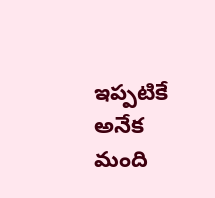ఇప్పటికే అనేక మంది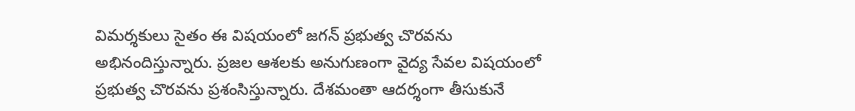విమర్శకులు సైతం ఈ విషయంలో జగన్ ప్రభుత్వ చొరవను అభినందిస్తున్నారు. ప్రజల ఆశలకు అనుగుణంగా వైద్య సేవల విషయంలో ప్రభుత్వ చొరవను ప్రశంసిస్తున్నారు. దేశమంతా ఆదర్శంగా తీసుకునే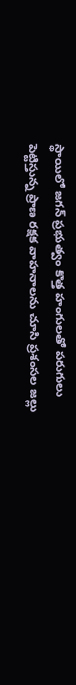స్థాయిలో జగన్ ప్రభుత్వం కొత్త హంగులతో పరుగులు పెట్టిస్తున్న ప్రాణ రక్షక వాహనాలను చూసి ప్రశంసల జల్లు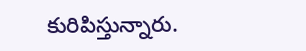కురిపిస్తున్నారు.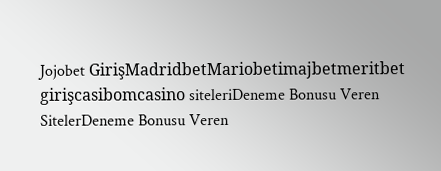Jojobet GirişMadridbetMariobetimajbetmeritbet girişcasibomcasino siteleriDeneme Bonusu Veren SitelerDeneme Bonusu Veren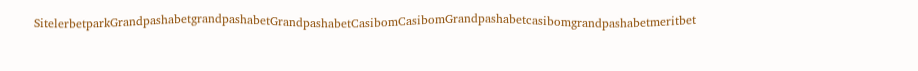SitelerbetparkGrandpashabetgrandpashabetGrandpashabetCasibomCasibomGrandpashabetcasibomgrandpashabetmeritbet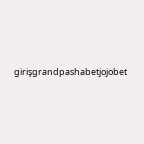girişgrandpashabetjojobet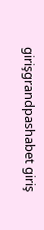girişgrandpashabet giriş